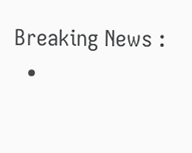Breaking News :
  •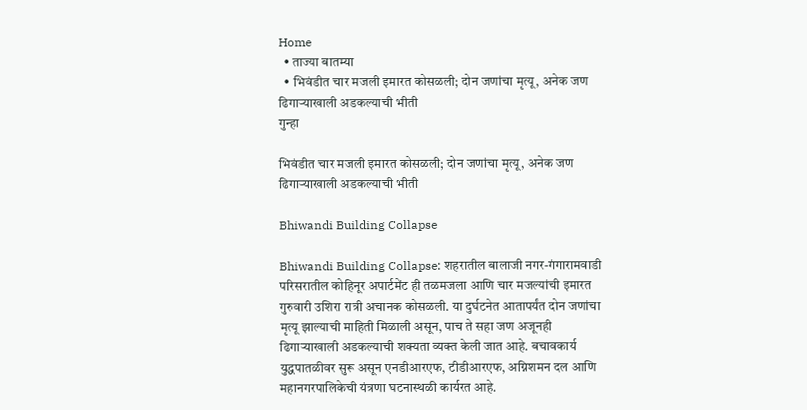Home
  • ताज्या बातम्या
  • भिवंडीत चार मजली इमारत कोसळली; दोन जणांचा मृत्यू, अनेक जण ढिगाऱ्याखाली अडकल्याची भीती
गुन्हा

भिवंडीत चार मजली इमारत कोसळली; दोन जणांचा मृत्यू, अनेक जण ढिगाऱ्याखाली अडकल्याची भीती

Bhiwandi Building Collapse

Bhiwandi Building Collapse: शहरातील बालाजी नगर-गंगारामवाडी परिसरातील कोहिनूर अपार्टमेंट ही तळमजला आणि चार मजल्यांची इमारत गुरुवारी उशिरा रात्री अचानक कोसळली. या दुर्घटनेत आतापर्यंत दोन जणांचा मृत्यू झाल्याची माहिती मिळाली असून, पाच ते सहा जण अजूनही ढिगाऱ्याखाली अडकल्याची शक्यता व्यक्त केली जात आहे. बचावकार्य युद्धपातळीवर सुरू असून एनडीआरएफ, टीडीआरएफ, अग्निशमन दल आणि महानगरपालिकेची यंत्रणा घटनास्थळी कार्यरत आहे.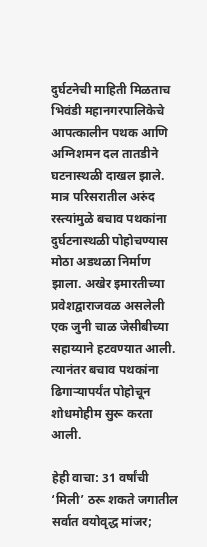दुर्घटनेची माहिती मिळताच भिवंडी महानगरपालिकेचे आपत्कालीन पथक आणि अग्निशमन दल तातडीने घटनास्थळी दाखल झाले. मात्र परिसरातील अरुंद रस्त्यांमुळे बचाव पथकांना दुर्घटनास्थळी पोहोचण्यास मोठा अडथळा निर्माण झाला. अखेर इमारतीच्या प्रवेशद्वाराजवळ असलेली एक जुनी चाळ जेसीबीच्या सहाय्याने हटवण्यात आली. त्यानंतर बचाव पथकांना ढिगाऱ्यापर्यंत पोहोचून शोधमोहीम सुरू करता आली.

हेही वाचा: 31 वर्षांची ‘मिली’ ठरू शकते जगातील सर्वात वयोवृद्ध मांजर;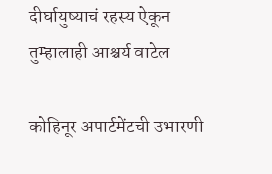दीर्घायुष्याचं रहस्य ऐकून तुम्हालाही आश्चर्य वाटेल

कोहिनूर अपार्टमेंटची उभारणी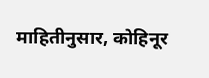माहितीनुसार, कोहिनूर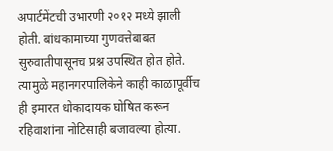अपार्टमेंटची उभारणी २०१२ मध्ये झाली होती. बांधकामाच्या गुणवत्तेबाबत सुरुवातीपासूनच प्रश्न उपस्थित होत होते. त्यामुळे महानगरपालिकेने काही काळापूर्वीच ही इमारत धोकादायक घोषित करून रहिवाशांना नोटिसाही बजावल्या होत्या.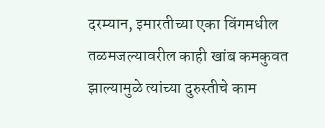दरम्यान, इमारतीच्या एका विंगमधील तळमजल्यावरील काही खांब कमकुवत झाल्यामुळे त्यांच्या दुरुस्तीचे काम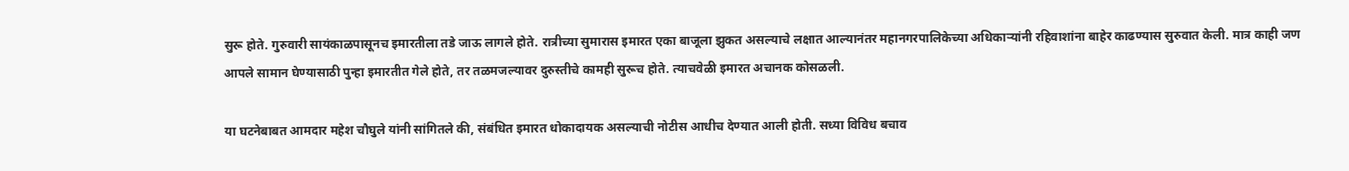सुरू होते. गुरुवारी सायंकाळपासूनच इमारतीला तडे जाऊ लागले होते. रात्रीच्या सुमारास इमारत एका बाजूला झुकत असल्याचे लक्षात आल्यानंतर महानगरपालिकेच्या अधिकाऱ्यांनी रहिवाशांना बाहेर काढण्यास सुरुवात केली. मात्र काही जण आपले सामान घेण्यासाठी पुन्हा इमारतीत गेले होते, तर तळमजल्यावर दुरुस्तीचे कामही सुरूच होते. त्याचवेळी इमारत अचानक कोसळली.

या घटनेबाबत आमदार महेश चौघुले यांनी सांगितले की, संबंधित इमारत धोकादायक असल्याची नोटीस आधीच देण्यात आली होती. सध्या विविध बचाव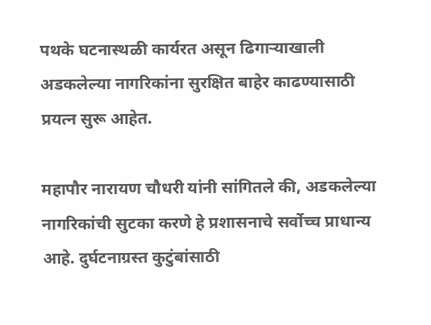पथके घटनास्थळी कार्यरत असून ढिगाऱ्याखाली अडकलेल्या नागरिकांना सुरक्षित बाहेर काढण्यासाठी प्रयत्न सुरू आहेत.

महापौर नारायण चौधरी यांनी सांगितले की, अडकलेल्या नागरिकांची सुटका करणे हे प्रशासनाचे सर्वोच्च प्राधान्य आहे. दुर्घटनाग्रस्त कुटुंबांसाठी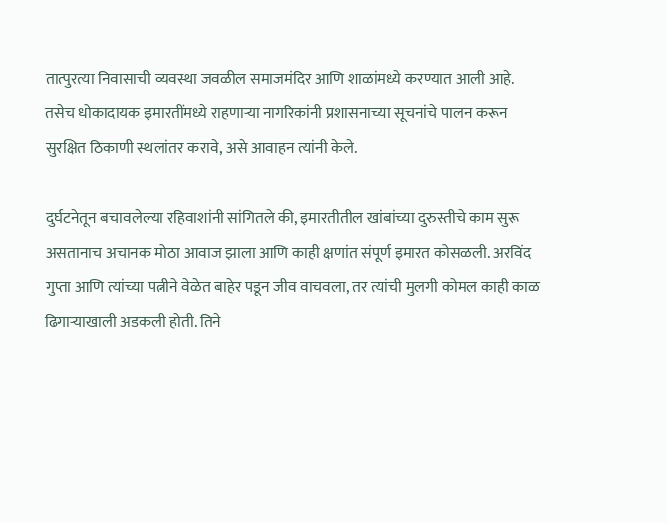तात्पुरत्या निवासाची व्यवस्था जवळील समाजमंदिर आणि शाळांमध्ये करण्यात आली आहे. तसेच धोकादायक इमारतींमध्ये राहणाऱ्या नागरिकांनी प्रशासनाच्या सूचनांचे पालन करून सुरक्षित ठिकाणी स्थलांतर करावे, असे आवाहन त्यांनी केले.

दुर्घटनेतून बचावलेल्या रहिवाशांनी सांगितले की, इमारतीतील खांबांच्या दुरुस्तीचे काम सुरू असतानाच अचानक मोठा आवाज झाला आणि काही क्षणांत संपूर्ण इमारत कोसळली. अरविंद गुप्ता आणि त्यांच्या पत्नीने वेळेत बाहेर पडून जीव वाचवला, तर त्यांची मुलगी कोमल काही काळ ढिगाऱ्याखाली अडकली होती. तिने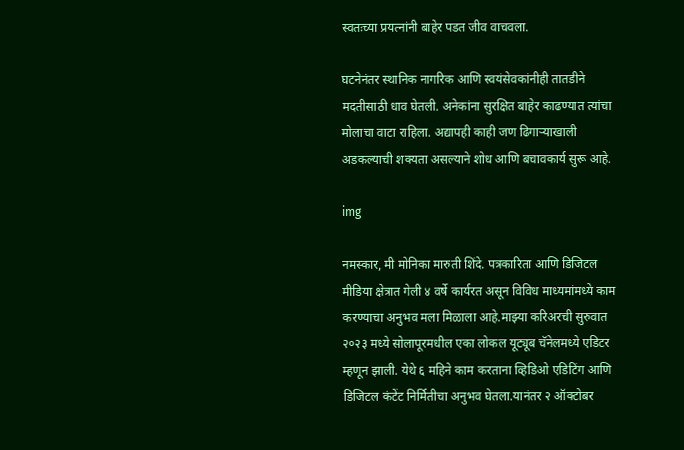स्वतःच्या प्रयत्नांनी बाहेर पडत जीव वाचवला.

घटनेनंतर स्थानिक नागरिक आणि स्वयंसेवकांनीही तातडीने मदतीसाठी धाव घेतली. अनेकांना सुरक्षित बाहेर काढण्यात त्यांचा मोलाचा वाटा राहिला. अद्यापही काही जण ढिगाऱ्याखाली अडकल्याची शक्यता असल्याने शोध आणि बचावकार्य सुरू आहे.

img

नमस्कार, मी मोनिका मारुती शिंदे. पत्रकारिता आणि डिजिटल मीडिया क्षेत्रात गेली ४ वर्षे कार्यरत असून विविध माध्यमांमध्ये काम करण्याचा अनुभव मला मिळाला आहे.माझ्या करिअरची सुरुवात २०२३ मध्ये सोलापूरमधील एका लोकल यूट्यूब चॅनेलमध्ये एडिटर म्हणून झाली. येथे ६ महिने काम करताना व्हिडिओ एडिटिंग आणि डिजिटल कंटेंट निर्मितीचा अनुभव घेतला.यानंतर २ ऑक्टोबर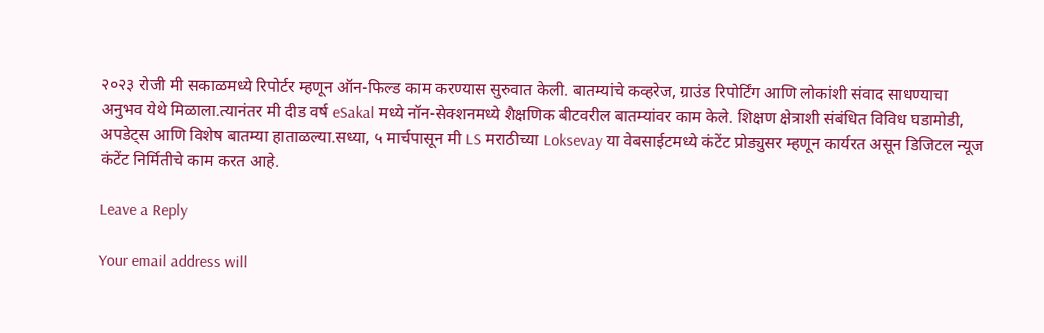२०२३ रोजी मी सकाळमध्ये रिपोर्टर म्हणून ऑन-फिल्ड काम करण्यास सुरुवात केली. बातम्यांचे कव्हरेज, ग्राउंड रिपोर्टिंग आणि लोकांशी संवाद साधण्याचा अनुभव येथे मिळाला.त्यानंतर मी दीड वर्ष eSakal मध्ये नॉन-सेक्शनमध्ये शैक्षणिक बीटवरील बातम्यांवर काम केले. शिक्षण क्षेत्राशी संबंधित विविध घडामोडी, अपडेट्स आणि विशेष बातम्या हाताळल्या.सध्या, ५ मार्चपासून मी LS मराठीच्या Loksevay या वेबसाईटमध्ये कंटेंट प्रोड्युसर म्हणून कार्यरत असून डिजिटल न्यूज कंटेंट निर्मितीचे काम करत आहे.

Leave a Reply

Your email address will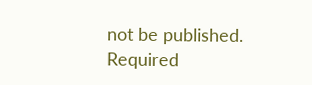not be published. Required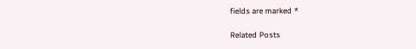fields are marked *

Related Posts